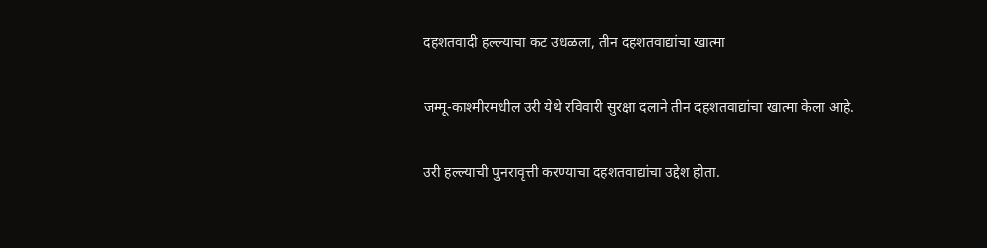दहशतवादी हल्ल्याचा कट उधळला, तीन दहशतवाद्यांचा खात्मा

जम्मू-काश्मीरमधील उरी येथे रविवारी सुरक्षा दलाने तीन दहशतवाद्यांचा खात्मा केला आहे.

उरी हल्ल्याची पुनरावृत्ती करण्याचा दहशतवाद्यांचा उद्देश होता.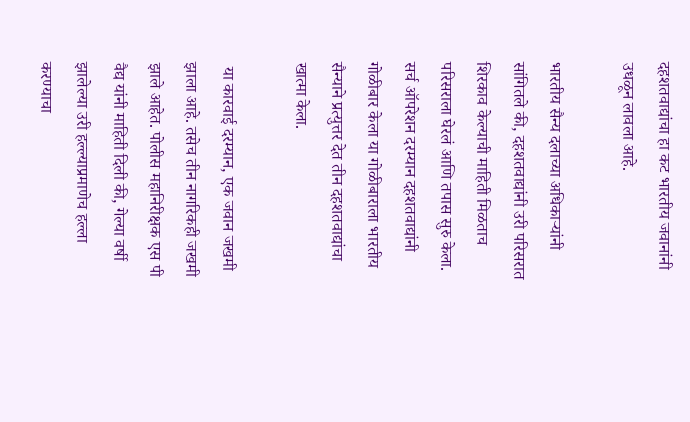दहशतवाद्यांचा हा कट भारतीय जवानांनी उधळून लावला आहे.

भारतीय सैन्य दलाच्या अधिकाऱ्यांनी सांगितले की, दहशतवाद्यांनी उरी परिसरात शिरकाव केल्याची माहिती मिळताच परिसराला घेरलं आणि तपास सुरु केला. सर्च ऑपरेशन दरम्यान दहशतवाद्यांनी गोळीबार केला या गोळीबाराला भारतीय सैन्याने प्रत्युत्तर देत तीन दहशतवाद्यांचा खात्मा केला.

 या कारवाई दरम्यान, एक जवान जखमी झाला आहे. तसेच तीन नागरिकही जखमी झाले आहेत. पोलीस महानिरीक्षक एस पी वैद्य यांनी माहिती दिली की, गेल्या वर्षी झालेल्या उरी हल्ल्याप्रमाणेच हल्ला करण्याचा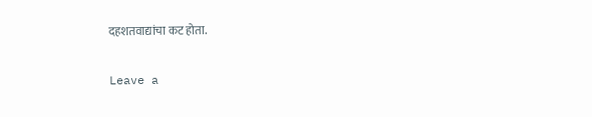दहशतवाद्यांचा कट होता.

Leave a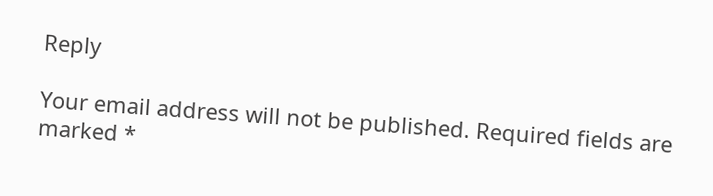Reply

Your email address will not be published. Required fields are marked *